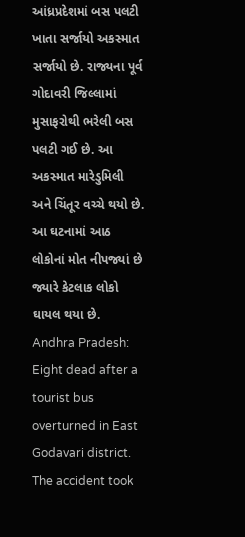આંધ્રપ્રદેશમાં બસ પલટી ખાતા સર્જાયો અકસ્માત સર્જાયો છે. રાજ્યના પૂર્વ ગોદાવરી જિલ્લામાં મુસાફરોથી ભરેલી બસ પલટી ગઈ છે. આ અકસ્માત મારેડુમિલી અને ચિંતૂર વચ્ચે થયો છે. આ ઘટનામાં આઠ લોકોનાં મોત નીપજ્યાં છે જ્યારે કેટલાક લોકો ઘાયલ થયા છે.
Andhra Pradesh: Eight dead after a tourist bus overturned in East Godavari district. The accident took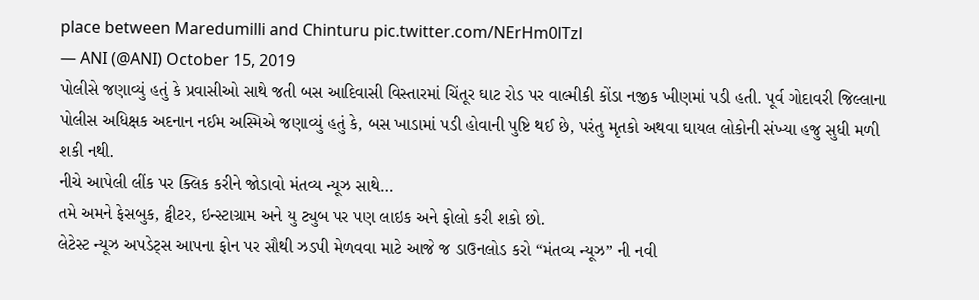place between Maredumilli and Chinturu pic.twitter.com/NErHm0lTzl
— ANI (@ANI) October 15, 2019
પોલીસે જણાવ્યું હતું કે પ્રવાસીઓ સાથે જતી બસ આદિવાસી વિસ્તારમાં ચિંતૂર ઘાટ રોડ પર વાલ્મીકી કોંડા નજીક ખીણમાં પડી હતી. પૂર્વ ગોદાવરી જિલ્લાના પોલીસ અધિક્ષક અદનાન નઈમ અસ્મિએ જણાવ્યું હતું કે, બસ ખાડામાં પડી હોવાની પુષ્ટિ થઈ છે, પરંતુ મૃતકો અથવા ઘાયલ લોકોની સંખ્યા હજુ સુધી મળી શકી નથી.
નીચે આપેલી લીંક પર ક્લિક કરીને જોડાવો મંતવ્ય ન્યૂઝ સાથે…
તમે અમને ફેસબુક, ટ્વીટર, ઇન્સ્ટાગ્રામ અને યુ ટ્યુબ પર પણ લાઇક અને ફોલો કરી શકો છો.
લેટેસ્ટ ન્યૂઝ અપડેટ્સ આપના ફોન પર સૌથી ઝડપી મેળવવા માટે આજે જ ડાઉનલોડ કરો “મંતવ્ય ન્યૂઝ” ની નવી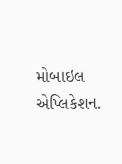મોબાઇલ એપ્લિકેશન.